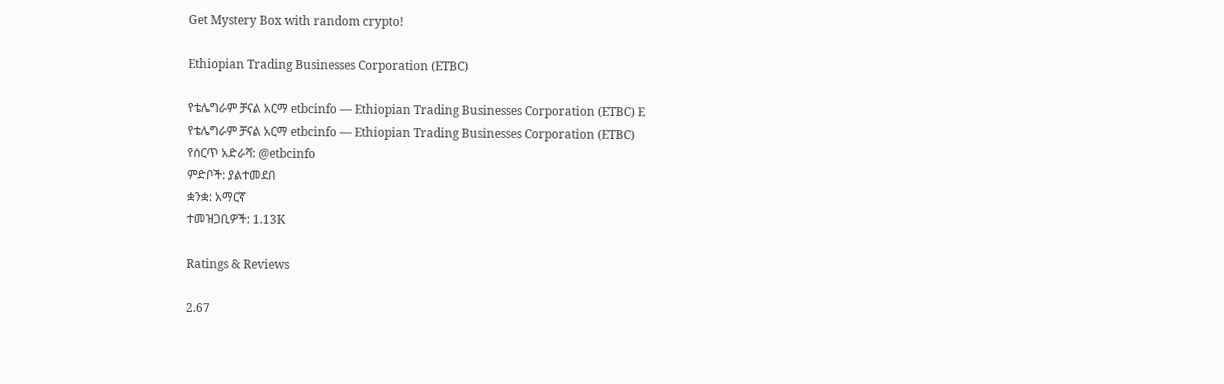Get Mystery Box with random crypto!

Ethiopian Trading Businesses Corporation (ETBC)

የቴሌግራም ቻናል አርማ etbcinfo — Ethiopian Trading Businesses Corporation (ETBC) E
የቴሌግራም ቻናል አርማ etbcinfo — Ethiopian Trading Businesses Corporation (ETBC)
የሰርጥ አድራሻ: @etbcinfo
ምድቦች: ያልተመደበ
ቋንቋ: አማርኛ
ተመዝጋቢዎች: 1.13K

Ratings & Reviews

2.67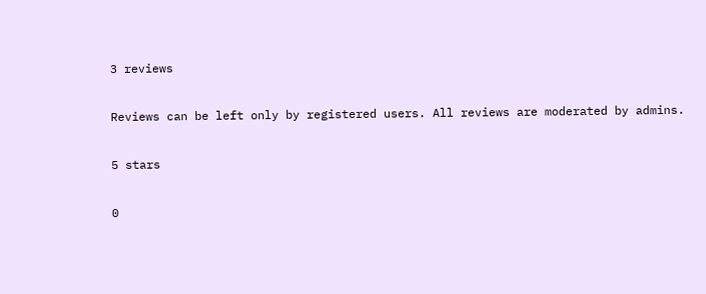3 reviews

Reviews can be left only by registered users. All reviews are moderated by admins.

5 stars

0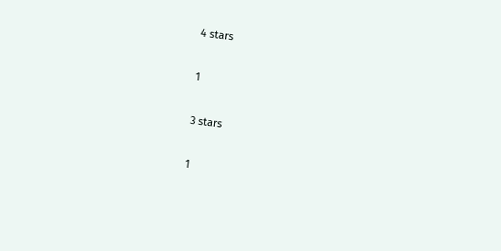4 stars

1

3 stars

1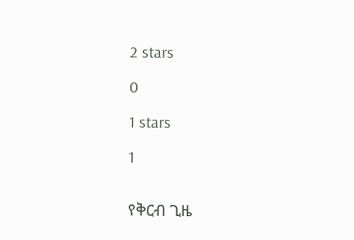2 stars

0

1 stars

1


የቅርብ ጊዜ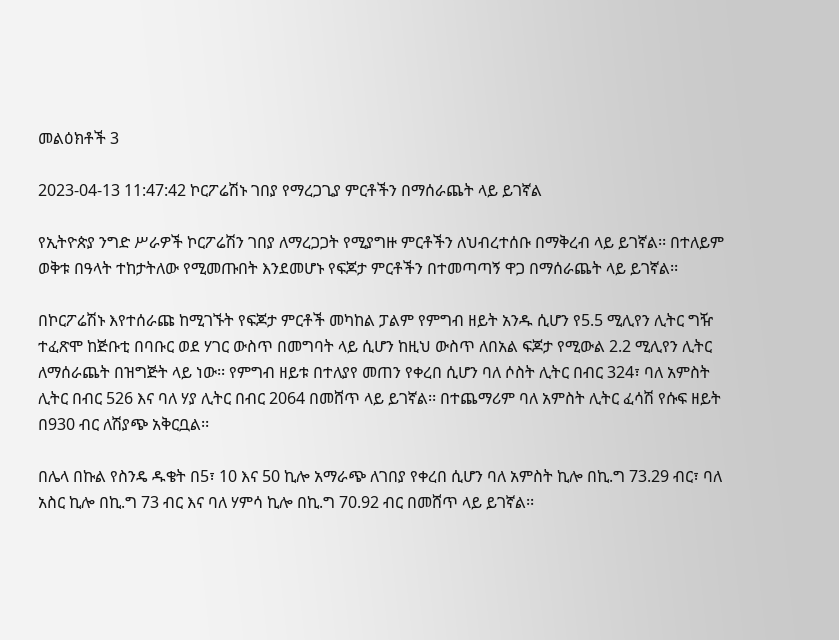መልዕክቶች 3

2023-04-13 11:47:42 ኮርፖሬሽኑ ገበያ የማረጋጊያ ምርቶችን በማሰራጨት ላይ ይገኛል

የኢትዮጵያ ንግድ ሥራዎች ኮርፖሬሽን ገበያ ለማረጋጋት የሚያግዙ ምርቶችን ለህብረተሰቡ በማቅረብ ላይ ይገኛል፡፡ በተለይም ወቅቱ በዓላት ተከታትለው የሚመጡበት እንደመሆኑ የፍጆታ ምርቶችን በተመጣጣኝ ዋጋ በማሰራጨት ላይ ይገኛል፡፡

በኮርፖሬሽኑ እየተሰራጩ ከሚገኙት የፍጆታ ምርቶች መካከል ፓልም የምግብ ዘይት አንዱ ሲሆን የ5.5 ሚሊየን ሊትር ግዥ ተፈጽሞ ከጅቡቲ በባቡር ወደ ሃገር ውስጥ በመግባት ላይ ሲሆን ከዚህ ውስጥ ለበአል ፍጆታ የሚውል 2.2 ሚሊየን ሊትር ለማሰራጨት በዝግጅት ላይ ነው፡፡ የምግብ ዘይቱ በተለያየ መጠን የቀረበ ሲሆን ባለ ሶስት ሊትር በብር 324፣ ባለ አምስት ሊትር በብር 526 እና ባለ ሃያ ሊትር በብር 2064 በመሸጥ ላይ ይገኛል፡፡ በተጨማሪም ባለ አምስት ሊትር ፈሳሽ የሱፍ ዘይት በ930 ብር ለሽያጭ አቅርቧል፡፡

በሌላ በኩል የስንዴ ዱቄት በ5፣ 10 እና 50 ኪሎ አማራጭ ለገበያ የቀረበ ሲሆን ባለ አምስት ኪሎ በኪ.ግ 73.29 ብር፣ ባለ አስር ኪሎ በኪ.ግ 73 ብር እና ባለ ሃምሳ ኪሎ በኪ.ግ 70.92 ብር በመሸጥ ላይ ይገኛል፡፡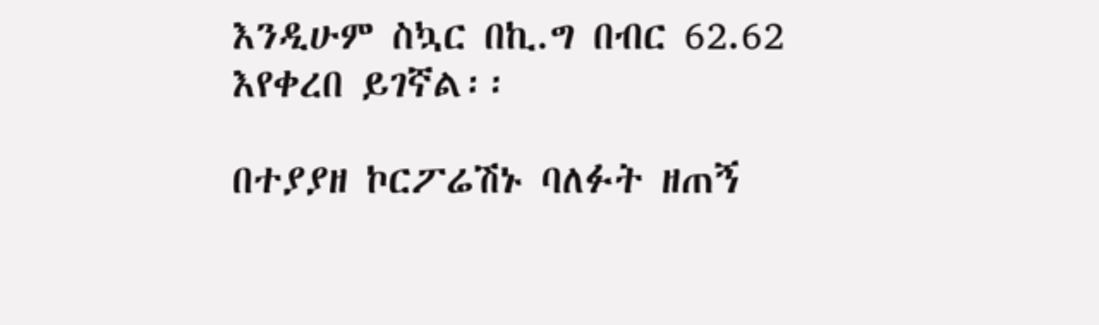እንዲሁም ስኳር በኪ.ግ በብር 62.62 እየቀረበ ይገኛል፡፡

በተያያዘ ኮርፖሬሽኑ ባለፉት ዘጠኝ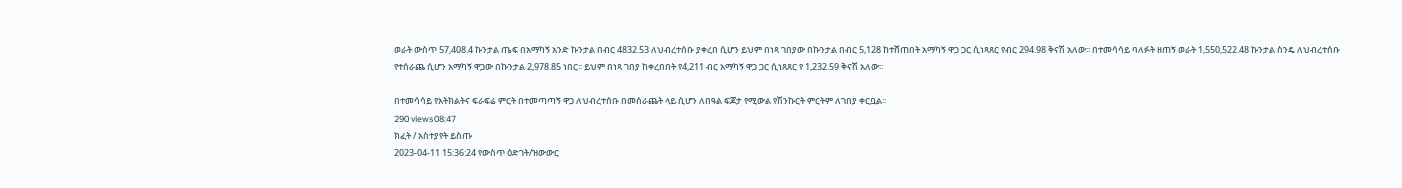ወራት ውስጥ 57,408.4 ኩንታል ጤፍ በአማካኝ አንድ ኩንታል በብር 4832.53 ለህብረተሰቡ ያቀረበ ሲሆን ይህም በነጻ ገበያው በኩንታል በብር 5,128 ከተሸጠበት አማካኝ ዋጋ ጋር ሲነጻጸር የብር 294.98 ቅናሽ አለው፡፡ በተመሳሳይ ባለፉት ዘጠኝ ወራት 1,550,522.48 ኩንታል ስንዴ ለህብረተሰቡ የተሰራጨ ሲሆን አማካኝ ዋጋው በኩንታል 2,978.85 ነበር፡፡ ይህም በነጻ ገበያ ከቀረበበት የ4,211 ብር አማካኝ ዋጋ ጋር ሲነጸጸር የ 1,232.59 ቅናሽ አለው፡፡

በተመሳሳይ የአትክልትና ፍራፍሬ ምርት በተመጣጣኝ ዋጋ ለህብረተሰቡ በመሰራጨት ላይ ሲሆን ለበዓል ፍጆታ የሚውል የሽንኩርት ምርትም ለገበያ ቀርቧል፡፡
290 views08:47
ክፈት / አስተያየት ይስጡ
2023-04-11 15:36:24 የውስጥ ዕድገት/ዝውውር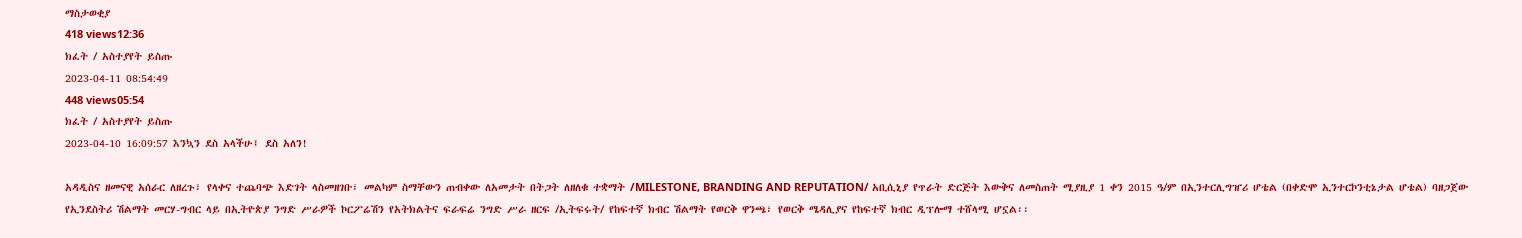ማስታወቂያ
418 views12:36
ክፈት / አስተያየት ይስጡ
2023-04-11 08:54:49
448 views05:54
ክፈት / አስተያየት ይስጡ
2023-04-10 16:09:57 እንኳን ደስ አላችሁ፤ ደስ አለን!

አዳዲስና ዘመናዊ አሰራር ለዘረጉ፣ የላቀና ተጨባጭ እድገት ላስመዘገቡ፣ መልካም ስማቸውን ጠብቀው ለአመታት በትጋት ለዘለቁ ተቋማት /MILESTONE, BRANDING AND REPUTATION/ አቢሲኒያ የጥራት ድርጅት እውቅና ለመስጠት ሚያዚያ 1 ቀን 2015 ዓ/ም በኢንተርሊግዠሪ ሆቴል (በቀድሞ ኢንተርኮንቲኔታል ሆቴል) ባዘጋጀው የኢንደስትሪ ሽልማት መርሃ-ግብር ላይ በኢትዮጵያ ንግድ ሥራዎች ኮርፖሬሽን የአትክልትና ፍራፍሬ ንግድ ሥራ ዘርፍ /ኢትፍሩት/ የከፍተኛ ክብር ሽልማት የወርቅ ዋንጫ፣ የወርቅ ሜዳሊያና የከፍተኛ ክብር ዲፕሎማ ተሸላሚ ሆኗል፡፡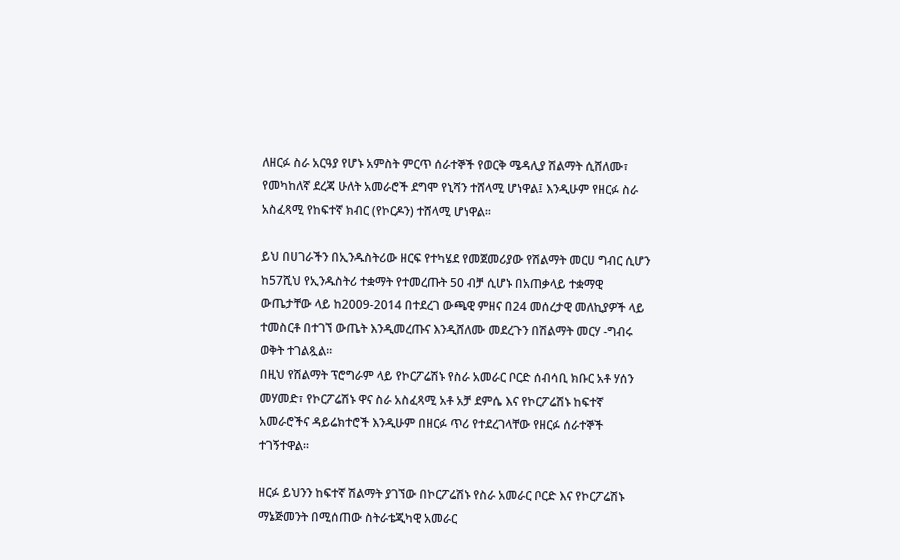ለዘርፉ ስራ አርዓያ የሆኑ አምስት ምርጥ ሰራተኞች የወርቅ ሜዳሊያ ሽልማት ሲሸለሙ፣ የመካከለኛ ደረጃ ሁለት አመራሮች ደግሞ የኒሻን ተሸላሚ ሆነዋል፤ እንዲሁም የዘርፉ ስራ አስፈጻሚ የከፍተኛ ክብር (የኮርዶን) ተሸላሚ ሆነዋል፡፡

ይህ በሀገራችን በኢንዱስትሪው ዘርፍ የተካሄደ የመጀመሪያው የሽልማት መርሀ ግብር ሲሆን ከ57ሺህ የኢንዱስትሪ ተቋማት የተመረጡት 50 ብቻ ሲሆኑ በአጠቃላይ ተቋማዊ ውጤታቸው ላይ ከ2009-2014 በተደረገ ውጫዊ ምዘና በ24 መሰረታዊ መለኪያዎች ላይ ተመስርቶ በተገኘ ውጤት እንዲመረጡና እንዲሸለሙ መደረጉን በሽልማት መርሃ -ግብሩ ወቅት ተገልጿል፡፡
በዚህ የሽልማት ፕሮግራም ላይ የኮርፖሬሽኑ የስራ አመራር ቦርድ ሰብሳቢ ክቡር አቶ ሃሰን መሃመድ፣ የኮርፖሬሽኑ ዋና ስራ አስፈጻሚ አቶ አቻ ደምሴ እና የኮርፖሬሽኑ ከፍተኛ አመራሮችና ዳይሬክተሮች እንዲሁም በዘርፉ ጥሪ የተደረገላቸው የዘርፉ ሰራተኞች ተገኝተዋል፡፡

ዘርፉ ይህንን ከፍተኛ ሽልማት ያገኘው በኮርፖሬሽኑ የስራ አመራር ቦርድ እና የኮርፖሬሽኑ ማኔጅመንት በሚሰጠው ስትራቴጂካዊ አመራር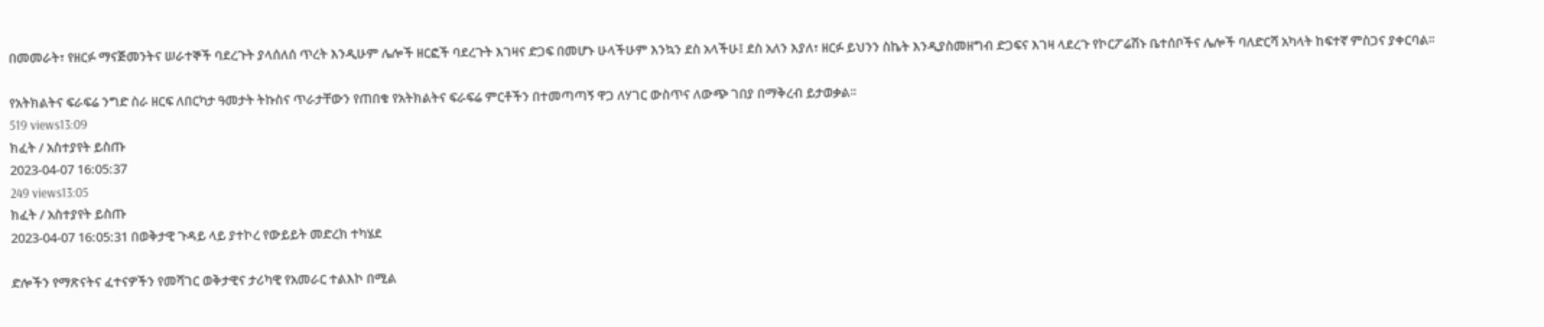በመመራት፣ የዘርፉ ማናጅመንትና ሠራተኞች ባደረጉት ያላሰለሰ ጥረት እንዲሁም ሌሎች ዘርፎች ባደረጉት እገዛና ድጋፍ በመሆኑ ሁላችሁም እንኳን ደስ አላችሁ፤ ደስ አለን እያለ፣ ዘርፉ ይህንን ስኬት እንዲያስመዘግብ ድጋፍና እገዛ ላደረጉ የኮርፖሬሽኑ ቤተሰቦችና ሌሎች ባለድርሻ አካላት ከፍተኛ ምስጋና ያቀርባል፡፡

የአትክልትና ፍራፍሬ ንግድ ስራ ዘርፍ ለበርካታ ዓመታት ትኩስና ጥራታቸውን የጠበቁ የአትክልትና ፍራፍሬ ምርቶችን በተመጣጣኝ ዋጋ ለሃገር ውስጥና ለውጭ ገበያ በማቅረብ ይታወቃል፡፡
519 views13:09
ክፈት / አስተያየት ይስጡ
2023-04-07 16:05:37
249 views13:05
ክፈት / አስተያየት ይስጡ
2023-04-07 16:05:31 በወቅታዊ ጉዳይ ላይ ያተኮረ የውይይት መድረክ ተካሄደ

ድሎችን የማጽናትና ፈተናዎችን የመሻገር ወቅታዊና ታሪካዊ የአመራር ተልእኮ በሚል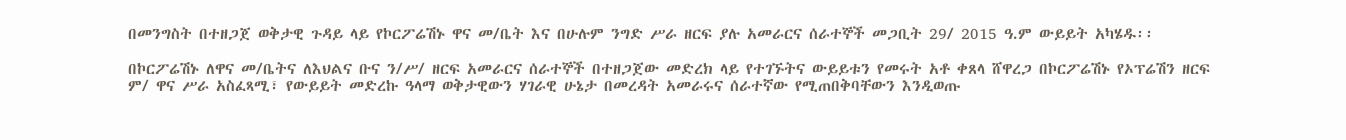በመንግስት በተዘጋጀ ወቅታዊ ጉዳይ ላይ የኮርፖሬሽኑ ዋና መ/ቤት እና በሁሉም ንግድ ሥራ ዘርፍ ያሉ አመራርና ሰራተኞች መጋቢት 29/ 2015 ዓ.ም ውይይት አካሄዱ፡፡

በኮርፖሬሽኑ ለዋና መ/ቤትና ለእህልና ቡና ን/ሥ/ ዘርፍ አመራርና ሰራተኞች በተዘጋጀው መድረክ ላይ የተገኙትና ውይይቱን የመሩት አቶ ቀጸላ ሸዋረጋ በኮርፖሬሽኑ የኦፕሬሽን ዘርፍ ም/ ዋና ሥራ አስፈጻሚ፣ የውይይት መድረኩ ዓላማ ወቅታዊውን ሃገራዊ ሁኔታ በመረዳት አመራሩና ሰራተኛው የሚጠበቅባቸውን እንዲወጡ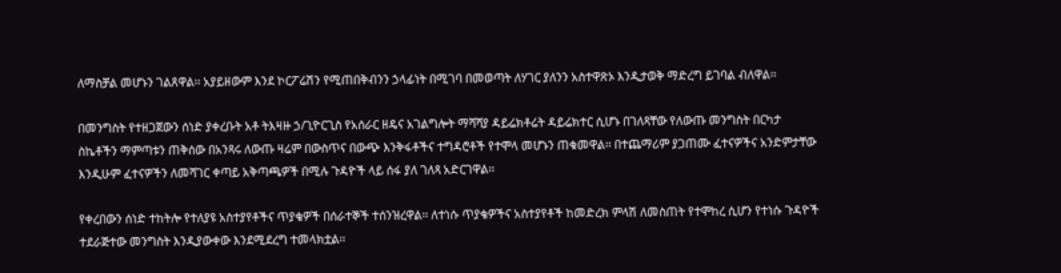ለማስቻል መሆኑን ገልጸዋል፡፡ አያይዘውም እንደ ኮርፖሬሽን የሚጠበቅብንን ኃላፊነት በሚገባ በመወጣት ለሃገር ያለንን አስተዋጽኦ እንዲታወቅ ማድረግ ይገባል ብለዋል፡፡

በመንግስት የተዘጋጀውን ሰነድ ያቀረቡት አቶ ትእዛዙ ኃ/ጊዮርጊስ የአሰራር ዘዴና አገልግሎት ማሻሻያ ዳይሬክቶሬት ዳይሬክተር ሲሆኑ በገለጻቸው የለውጡ መንግስት በርካታ ስኬቶችን ማምጣቱን ጠቅሰው በአንጻሩ ለውጡ ዛሬም በውስጥና በውጭ እንቅፋቶችና ተግዳሮቶች የተሞላ መሆኑን ጠቁመዋል፡፡ በተጨማሪም ያጋጠሙ ፈተናዎችና አንድምታቸው እንዲሁም ፈተናዎችን ለመሻገር ቀጣይ አቅጣጫዎች በሚሉ ጉዳዮች ላይ ሰፋ ያለ ገለጻ አድርገዋል፡፡

የቀረበውን ሰነድ ተከትሎ የተለያዩ አስተያየቶችና ጥያቄዎች በሰራተኞች ተሰንዝረዋል፡፡ ለተነሱ ጥያቄዎችና አስተያየቶች ከመድረክ ምላሽ ለመስጠት የተሞከረ ሲሆን የተነሱ ጉዳዮች ተደራጅተው መንግስት እንዲያውቀው እንደሚደረግ ተመላክቷል፡፡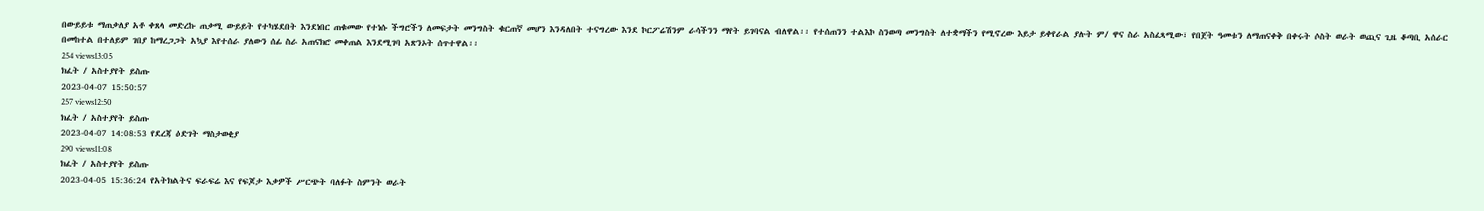በውይይቱ ማጠቃለያ አቶ ቀጸላ መድረኩ ጠቃሚ ውይይት የተካሄደበት እንደነበር ጠቁመው የተነሱ ችግሮችን ለመፍታት መንግስት ቁርጠኛ መሆን እንዳለበት ተናግረው እንደ ኮርፖሬሽንም ራሳችንን ማየት ይገባናል ብለዋል፡፡ የተሰጠንን ተልእኮ ስንወጣ መንግስት ለተቋማችን የሚኖረው እይታ ይቀየራል ያሉት ም/ ዋና ስራ አስፈጻሚው፣ የበጀት ዓመቱን ለማጠናቀቅ በቀሩት ሶስት ወራት ወጪና ጊዜ ቆጣቢ አሰራር በመከተል በተለይም ገበያ ከማረጋጋት አኳያ እየተሰራ ያለውን ሰፊ ስራ አጠናክሮ መቀጠል እንደሚገባ አጽንኦት ሰጥተዋል፡፡
254 views13:05
ክፈት / አስተያየት ይስጡ
2023-04-07 15:50:57
257 views12:50
ክፈት / አስተያየት ይስጡ
2023-04-07 14:08:53 የደረጃ ዕድገት ማስታወቂያ
290 views11:08
ክፈት / አስተያየት ይስጡ
2023-04-05 15:36:24 የአትክልትና ፍራፍሬ እና የፍጆታ እቃዎች ሥርጭት ባለፉት ስምንት ወራት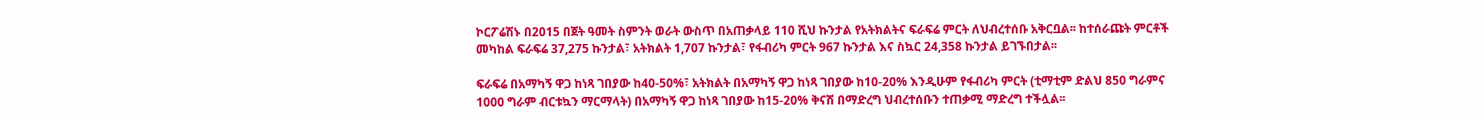ኮርፖሬሽኑ በ2015 በጀት ዓመት ስምንት ወራት ውስጥ በአጠቃላይ 110 ሺህ ኩንታል የአትክልትና ፍራፍሬ ምርት ለህብረተሰቡ አቅርቧል፡፡ ከተሰራጩት ምርቶች መካከል ፍራፍሬ 37,275 ኩንታል፣ አትክልት 1,707 ኩንታል፣ የፋብሪካ ምርት 967 ኩንታል እና ስኳር 24,358 ኩንታል ይገኙበታል፡፡

ፍራፍሬ በአማካኝ ዋጋ ከነጻ ገበያው ከ40-50%፣ አትክልት በአማካኝ ዋጋ ከነጻ ገበያው ከ10-20% እንዲሁም የፋብሪካ ምርት (ቲማቲም ድልህ 850 ግራምና 1000 ግራም ብርቱኳን ማርማላት) በአማካኝ ዋጋ ከነጻ ገበያው ከ15-20% ቅናሽ በማድረግ ህብረተሰቡን ተጠቃሚ ማድረግ ተችሏል፡፡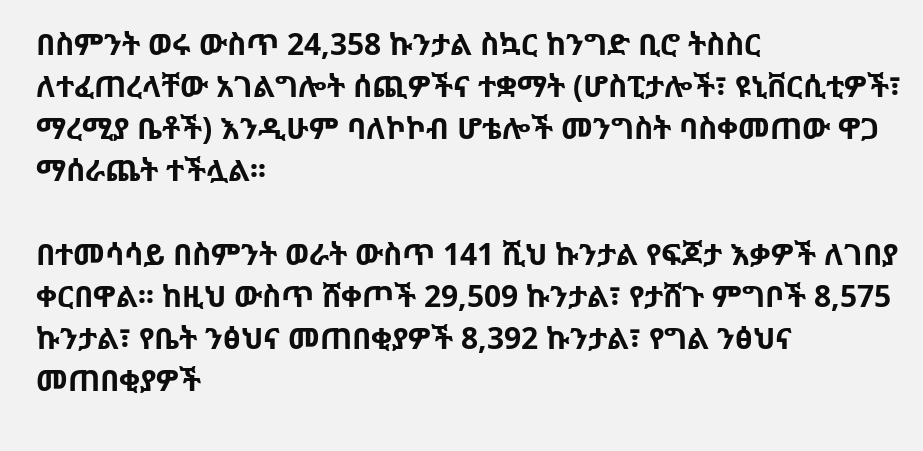በስምንት ወሩ ውስጥ 24,358 ኩንታል ስኳር ከንግድ ቢሮ ትስስር ለተፈጠረላቸው አገልግሎት ሰጪዎችና ተቋማት (ሆስፒታሎች፣ ዩኒቨርሲቲዎች፣ ማረሚያ ቤቶች) እንዲሁም ባለኮኮብ ሆቴሎች መንግስት ባስቀመጠው ዋጋ ማሰራጨት ተችሏል፡፡

በተመሳሳይ በስምንት ወራት ውስጥ 141 ሺህ ኩንታል የፍጆታ እቃዎች ለገበያ ቀርበዋል፡፡ ከዚህ ውስጥ ሸቀጦች 29,509 ኩንታል፣ የታሸጉ ምግቦች 8,575 ኩንታል፣ የቤት ንፅህና መጠበቂያዎች 8,392 ኩንታል፣ የግል ንፅህና መጠበቂያዎች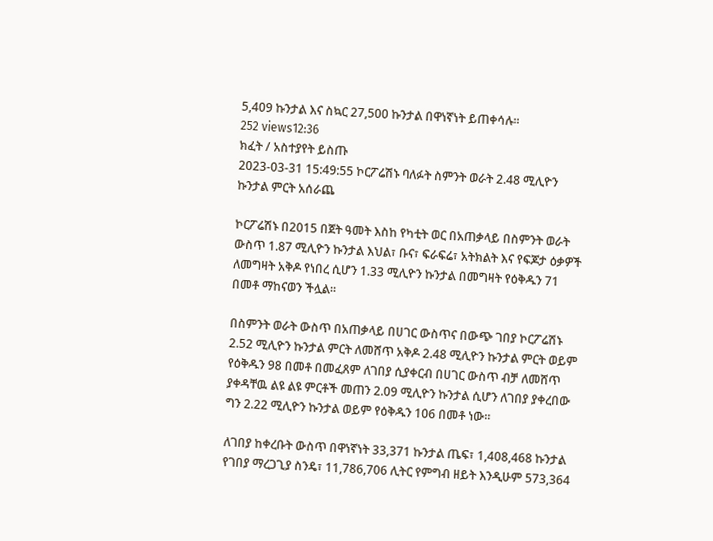5,409 ኩንታል እና ስኳር 27,500 ኩንታል በዋነኛነት ይጠቀሳሉ፡፡
252 views12:36
ክፈት / አስተያየት ይስጡ
2023-03-31 15:49:55 ኮርፖሬሽኑ ባለፉት ስምንት ወራት 2.48 ሚሊዮን ኩንታል ምርት አሰራጨ

ኮርፖሬሽኑ በ2015 በጀት ዓመት እስከ የካቲት ወር በአጠቃላይ በስምንት ወራት ውስጥ 1.87 ሚሊዮን ኩንታል እህል፣ ቡና፣ ፍራፍሬ፣ አትክልት እና የፍጆታ ዕቃዎች ለመግዛት አቅዶ የነበረ ሲሆን 1.33 ሚሊዮን ኩንታል በመግዛት የዕቅዱን 71 በመቶ ማከናወን ችሏል፡፡

በስምንት ወራት ውስጥ በአጠቃላይ በሀገር ውስጥና በውጭ ገበያ ኮርፖሬሽኑ 2.52 ሚሊዮን ኩንታል ምርት ለመሸጥ አቅዶ 2.48 ሚሊዮን ኩንታል ምርት ወይም የዕቅዱን 98 በመቶ በመፈጸም ለገበያ ሲያቀርብ በሀገር ውስጥ ብቻ ለመሸጥ ያቀዳቸዉ ልዩ ልዩ ምርቶች መጠን 2.09 ሚሊዮን ኩንታል ሲሆን ለገበያ ያቀረበው ግን 2.22 ሚሊዮን ኩንታል ወይም የዕቅዱን 106 በመቶ ነው፡፡

ለገበያ ከቀረቡት ውስጥ በዋነኛነት 33,371 ኩንታል ጤፍ፣ 1,408,468 ኩንታል የገበያ ማረጋጊያ ስንዴ፣ 11,786,706 ሊትር የምግብ ዘይት እንዲሁም 573,364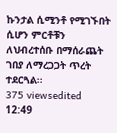ኩንታል ሲሚንቶ የሚገኙበት ሲሆን ምርቶቹን ለህብረተሰቡ በማሰራጨት ገበያ ለማረጋጋት ጥረት ተደርጓል፡፡
375 viewsedited  12:49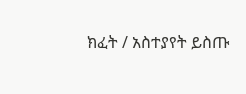ክፈት / አስተያየት ይስጡ